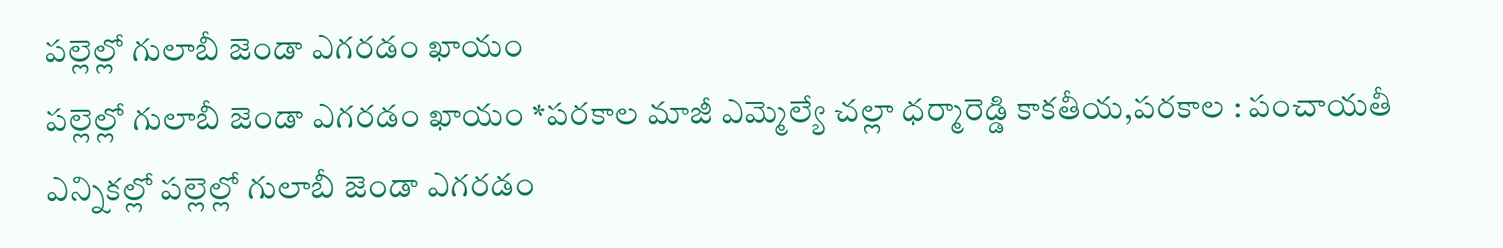పల్లెల్లో గులాబీ జెండా ఎగరడం ఖాయం
పల్లెల్లో గులాబీ జెండా ఎగరడం ఖాయం *పరకాల మాజీ ఎమ్మెల్యే చల్లా ధర్మారెడ్డి కాకతీయ,పరకాల : పంచాయతీ ఎన్నికల్లో పల్లెల్లో గులాబీ జెండా ఎగరడం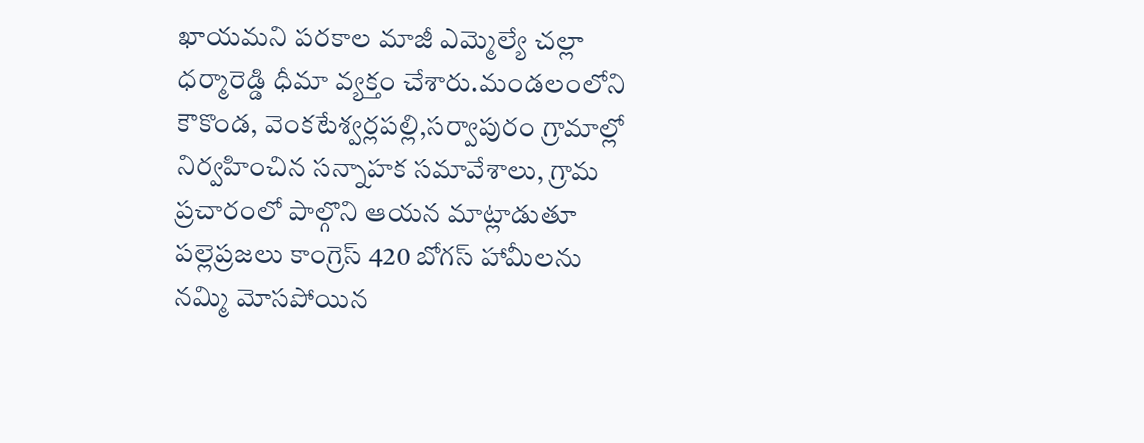ఖాయమని పరకాల మాజీ ఎమ్మెల్యే చల్లా ధర్మారెడ్డి ధీమా వ్యక్తం చేశారు.మండలంలోని కౌకొండ, వెంకటేశ్వర్లపల్లి,సర్వాపురం గ్రామాల్లో నిర్వహించిన సన్నాహక సమావేశాలు, గ్రామ ప్రచారంలో పాల్గొని ఆయన మాట్లాడుతూ పల్లెప్రజలు కాంగ్రెస్ 420 బోగస్ హామీలను నమ్మి మోసపోయిన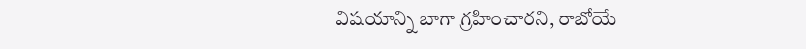విషయాన్ని బాగా గ్రహించారని, రాబోయే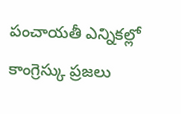పంచాయతీ ఎన్నికల్లో కాంగ్రెస్కు ప్రజలు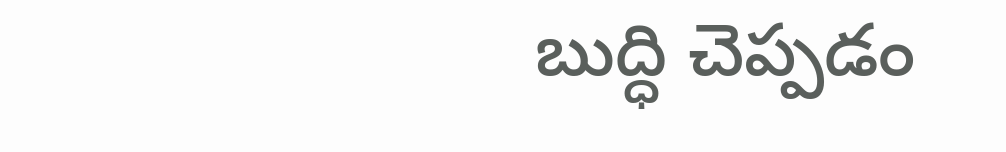బుద్ధి చెప్పడం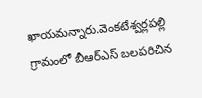ఖాయమన్నారు.వెంకటేశ్వర్లపల్లి గ్రామంలో బీఆర్ఎస్ బలపరిచిన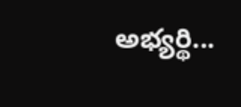అభ్యర్థి...